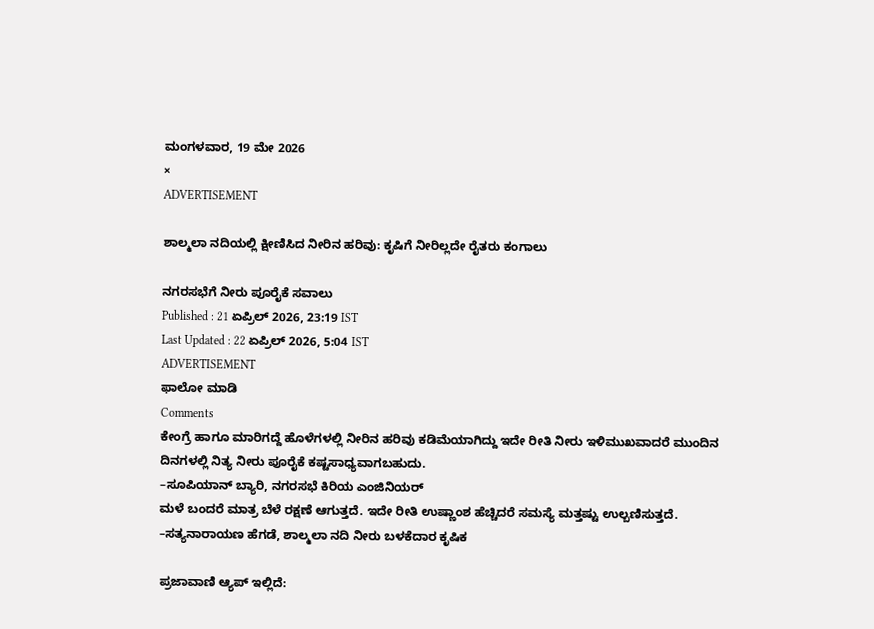ಮಂಗಳವಾರ, 19 ಮೇ 2026
×
ADVERTISEMENT

ಶಾಲ್ಮಲಾ ನದಿಯಲ್ಲಿ ಕ್ಷೀಣಿಸಿದ ನೀರಿನ ಹರಿವು: ಕೃಷಿಗೆ ನೀರಿಲ್ಲದೇ ರೈತರು ಕಂಗಾಲು

ನಗರಸಭೆಗೆ ನೀರು ಪೂರೈಕೆ ಸವಾಲು
Published : 21 ಏಪ್ರಿಲ್ 2026, 23:19 IST
Last Updated : 22 ಏಪ್ರಿಲ್ 2026, 5:04 IST
ADVERTISEMENT
ಫಾಲೋ ಮಾಡಿ
Comments
ಕೇಂಗ್ರೆ ಹಾಗೂ ಮಾರಿಗದ್ದೆ ಹೊಳೆಗಳಲ್ಲಿ ನೀರಿನ ಹರಿವು ಕಡಿಮೆಯಾಗಿದ್ದು ಇದೇ ರೀತಿ ನೀರು ಇಳಿಮುಖವಾದರೆ ಮುಂದಿನ ದಿನಗಳಲ್ಲಿ ನಿತ್ಯ ನೀರು ಪೂರೈಕೆ ಕಷ್ಟಸಾಧ್ಯವಾಗಬಹುದು.
–ಸೂಪಿಯಾನ್ ಬ್ಯಾರಿ, ನಗರಸಭೆ ಕಿರಿಯ ಎಂಜಿನಿಯರ್
ಮಳೆ ಬಂದರೆ ಮಾತ್ರ ಬೆಳೆ ರಕ್ಷಣೆ ಆಗುತ್ತದೆ. ಇದೇ ರೀತಿ ಉಷ್ಣಾಂಶ ಹೆಚ್ಚಿದರೆ ಸಮಸ್ಯೆ ಮತ್ತಷ್ಟು ಉಲ್ಬಣಿಸುತ್ತದೆ.
–ಸತ್ಯನಾರಾಯಣ ಹೆಗಡೆ, ಶಾಲ್ಮಲಾ ನದಿ ನೀರು ಬಳಕೆದಾರ ಕೃಷಿಕ

ಪ್ರಜಾವಾಣಿ ಆ್ಯಪ್ ಇಲ್ಲಿದೆ: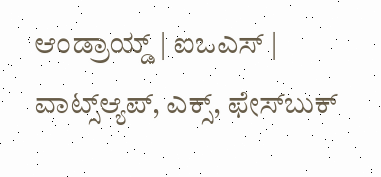ಆಂಡ್ರಾಯ್ಡ್ | ಐಒಎಸ್ | ವಾಟ್ಸ್ಆ್ಯಪ್, ಎಕ್ಸ್, ಫೇಸ್‌ಬುಕ್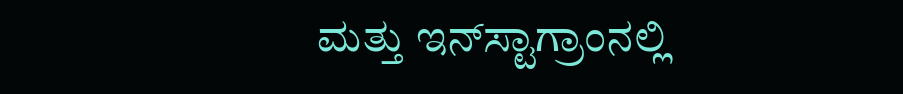ಮತ್ತು ಇನ್‌ಸ್ಟಾಗ್ರಾಂನಲ್ಲಿ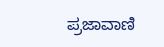ಪ್ರಜಾವಾಣಿ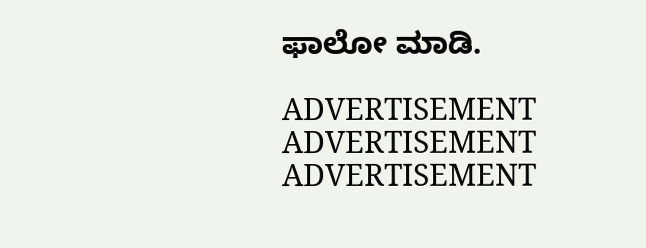ಫಾಲೋ ಮಾಡಿ.

ADVERTISEMENT
ADVERTISEMENT
ADVERTISEMENT